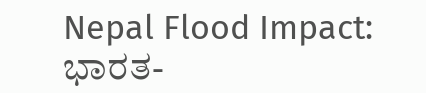Nepal Flood Impact: ಭಾರತ-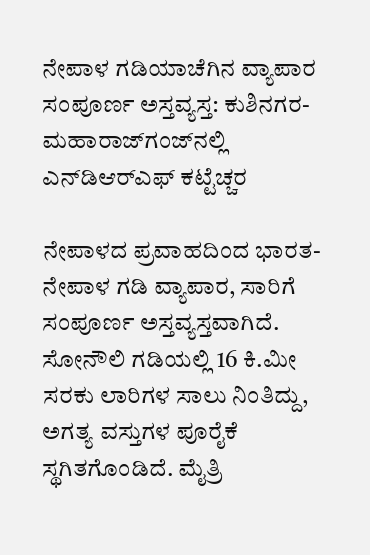ನೇಪಾಳ ಗಡಿಯಾಚೆಗಿನ ವ್ಯಾಪಾರ ಸಂಪೂರ್ಣ ಅಸ್ತವ್ಯಸ್ತ: ಕುಶಿನಗರ-ಮಹಾರಾಜ್‌ಗಂಜ್‌ನಲ್ಲಿ ಎನ್‌ಡಿಆರ್‌ಎಫ್ ಕಟ್ಟೆಚ್ಚರ

ನೇಪಾಳದ ಪ್ರವಾಹದಿಂದ ಭಾರತ-ನೇಪಾಳ ಗಡಿ ವ್ಯಾಪಾರ, ಸಾರಿಗೆ ಸಂಪೂರ್ಣ ಅಸ್ತವ್ಯಸ್ತವಾಗಿದೆ. ಸೋನೌಲಿ ಗಡಿಯಲ್ಲಿ 16 ಕಿ.ಮೀ ಸರಕು ಲಾರಿಗಳ ಸಾಲು ನಿಂತಿದ್ದು, ಅಗತ್ಯ ವಸ್ತುಗಳ ಪೂರೈಕೆ ಸ್ಥಗಿತಗೊಂಡಿದೆ. ಮೈತ್ರಿ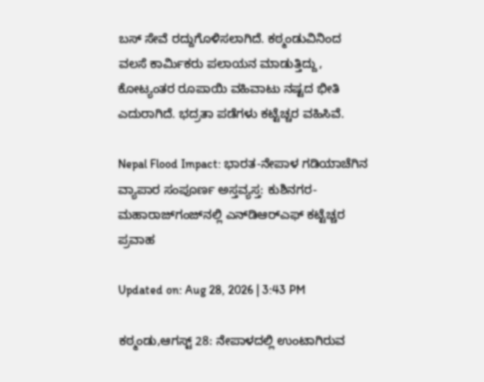ಬಸ್ ಸೇವೆ ರದ್ದುಗೊಳಿಸಲಾಗಿದೆ. ಕಠ್ಮಂಡುವಿನಿಂದ ವಲಸೆ ಕಾರ್ಮಿಕರು ಪಲಾಯನ ಮಾಡುತ್ತಿದ್ದು, ಕೋಟ್ಯಂತರ ರೂಪಾಯಿ ವಹಿವಾಟು ನಷ್ಟದ ಭೀತಿ ಎದುರಾಗಿದೆ. ಭದ್ರತಾ ಪಡೆಗಳು ಕಟ್ಟೆಚ್ಚರ ವಹಿಸಿವೆ.

Nepal Flood Impact: ಭಾರತ-ನೇಪಾಳ ಗಡಿಯಾಚೆಗಿನ ವ್ಯಾಪಾರ ಸಂಪೂರ್ಣ ಅಸ್ತವ್ಯಸ್ತ: ಕುಶಿನಗರ-ಮಹಾರಾಜ್‌ಗಂಜ್‌ನಲ್ಲಿ ಎನ್‌ಡಿಆರ್‌ಎಫ್ ಕಟ್ಟೆಚ್ಚರ
ಪ್ರವಾಹ

Updated on: Aug 28, 2026 | 3:43 PM

ಕಠ್ಮಂಡು,ಆಗಸ್ಟ್ 28: ನೇಪಾಳದಲ್ಲಿ ಉಂಟಾಗಿರುವ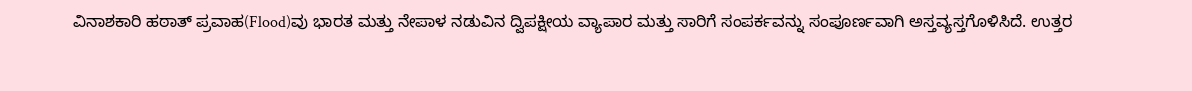ವಿನಾಶಕಾರಿ ಹಠಾತ್ ಪ್ರವಾಹ(Flood)ವು ಭಾರತ ಮತ್ತು ನೇಪಾಳ ನಡುವಿನ ದ್ವಿಪಕ್ಷೀಯ ವ್ಯಾಪಾರ ಮತ್ತು ಸಾರಿಗೆ ಸಂಪರ್ಕವನ್ನು ಸಂಪೂರ್ಣವಾಗಿ ಅಸ್ತವ್ಯಸ್ತಗೊಳಿಸಿದೆ. ಉತ್ತರ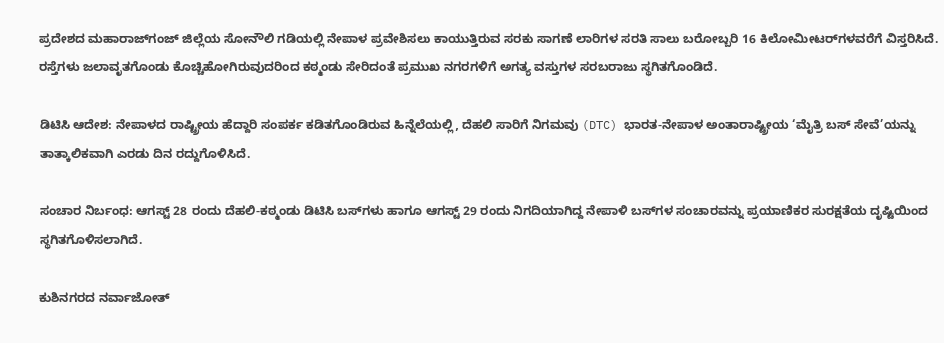ಪ್ರದೇಶದ ಮಹಾರಾಜ್‌ಗಂಜ್ ಜಿಲ್ಲೆಯ ಸೋನೌಲಿ ಗಡಿಯಲ್ಲಿ ನೇಪಾಳ ಪ್ರವೇಶಿಸಲು ಕಾಯುತ್ತಿರುವ ಸರಕು ಸಾಗಣೆ ಲಾರಿಗಳ ಸರತಿ ಸಾಲು ಬರೋಬ್ಬರಿ 16 ಕಿಲೋಮೀಟರ್‌ಗಳವರೆಗೆ ವಿಸ್ತರಿಸಿದೆ. ರಸ್ತೆಗಳು ಜಲಾವೃತಗೊಂಡು ಕೊಚ್ಚಿಹೋಗಿರುವುದರಿಂದ ಕಠ್ಮಂಡು ಸೇರಿದಂತೆ ಪ್ರಮುಖ ನಗರಗಳಿಗೆ ಅಗತ್ಯ ವಸ್ತುಗಳ ಸರಬರಾಜು ಸ್ಥಗಿತಗೊಂಡಿದೆ.

ಡಿಟಿಸಿ ಆದೇಶ: ನೇಪಾಳದ ರಾಷ್ಟ್ರೀಯ ಹೆದ್ದಾರಿ ಸಂಪರ್ಕ ಕಡಿತಗೊಂಡಿರುವ ಹಿನ್ನೆಲೆಯಲ್ಲಿ, ದೆಹಲಿ ಸಾರಿಗೆ ನಿಗಮವು (DTC) ಭಾರತ-ನೇಪಾಳ ಅಂತಾರಾಷ್ಟ್ರೀಯ ‘ಮೈತ್ರಿ ಬಸ್ ಸೇವೆ’ಯನ್ನು ತಾತ್ಕಾಲಿಕವಾಗಿ ಎರಡು ದಿನ ರದ್ದುಗೊಳಿಸಿದೆ.

ಸಂಚಾರ ನಿರ್ಬಂಧ: ಆಗಸ್ಟ್ 28 ರಂದು ದೆಹಲಿ-ಕಠ್ಮಂಡು ಡಿಟಿಸಿ ಬಸ್‌ಗಳು ಹಾಗೂ ಆಗಸ್ಟ್ 29 ರಂದು ನಿಗದಿಯಾಗಿದ್ದ ನೇಪಾಳಿ ಬಸ್‌ಗಳ ಸಂಚಾರವನ್ನು ಪ್ರಯಾಣಿಕರ ಸುರಕ್ಷತೆಯ ದೃಷ್ಟಿಯಿಂದ ಸ್ಥಗಿತಗೊಳಿಸಲಾಗಿದೆ.

ಕುಶಿನಗರದ ನರ್ವಾಜೋತ್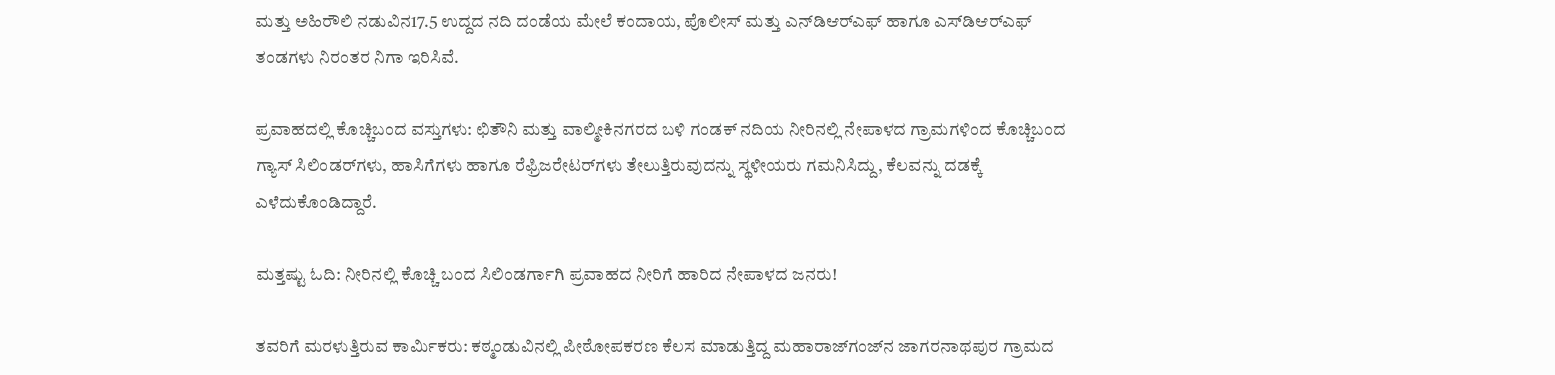ಮತ್ತು ಅಹಿರೌಲಿ ನಡುವಿನ17.5 ಉದ್ದದ ನದಿ ದಂಡೆಯ ಮೇಲೆ ಕಂದಾಯ, ಪೊಲೀಸ್ ಮತ್ತು ಎನ್‌ಡಿಆರ್‌ಎಫ್ ಹಾಗೂ ಎಸ್‌ಡಿಆರ್‌ಎಫ್ ತಂಡಗಳು ನಿರಂತರ ನಿಗಾ ಇರಿಸಿವೆ.

ಪ್ರವಾಹದಲ್ಲಿ ಕೊಚ್ಚಿಬಂದ ವಸ್ತುಗಳು: ಛಿತೌನಿ ಮತ್ತು ವಾಲ್ಮೀಕಿನಗರದ ಬಳಿ ಗಂಡಕ್ ನದಿಯ ನೀರಿನಲ್ಲಿ ನೇಪಾಳದ ಗ್ರಾಮಗಳಿಂದ ಕೊಚ್ಚಿಬಂದ ಗ್ಯಾಸ್ ಸಿಲಿಂಡರ್‌ಗಳು, ಹಾಸಿಗೆಗಳು ಹಾಗೂ ರೆಫ್ರಿಜರೇಟರ್‌ಗಳು ತೇಲುತ್ತಿರುವುದನ್ನು ಸ್ಥಳೀಯರು ಗಮನಿಸಿದ್ದು, ಕೆಲವನ್ನು ದಡಕ್ಕೆ ಎಳೆದುಕೊಂಡಿದ್ದಾರೆ.

ಮತ್ತಷ್ಟು ಓದಿ: ನೀರಿನಲ್ಲಿ ಕೊಚ್ಚಿ ಬಂದ ಸಿಲಿಂಡರ್ಗಾಗಿ ಪ್ರವಾಹದ ನೀರಿಗೆ ಹಾರಿದ ನೇಪಾಳದ ಜನರು!

ತವರಿಗೆ ಮರಳುತ್ತಿರುವ ಕಾರ್ಮಿಕರು: ಕಠ್ಮಂಡುವಿನಲ್ಲಿ ಪೀಠೋಪಕರಣ ಕೆಲಸ ಮಾಡುತ್ತಿದ್ದ ಮಹಾರಾಜ್‌ಗಂಜ್‌ನ ಜಾಗರನಾಥಪುರ ಗ್ರಾಮದ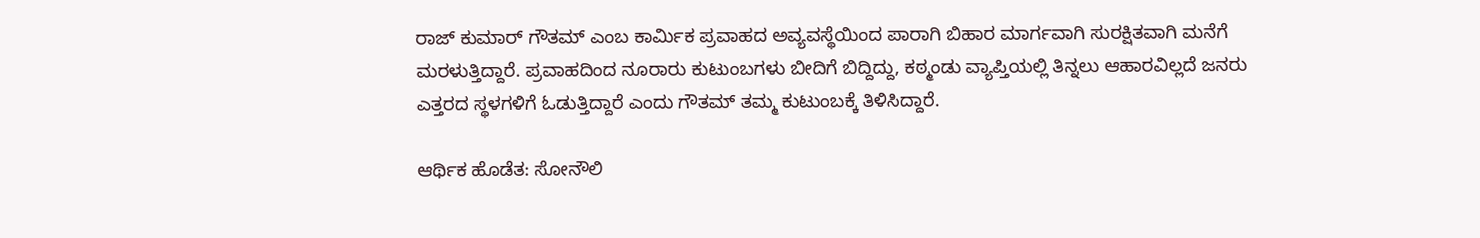ರಾಜ್ ಕುಮಾರ್ ಗೌತಮ್ ಎಂಬ ಕಾರ್ಮಿಕ ಪ್ರವಾಹದ ಅವ್ಯವಸ್ಥೆಯಿಂದ ಪಾರಾಗಿ ಬಿಹಾರ ಮಾರ್ಗವಾಗಿ ಸುರಕ್ಷಿತವಾಗಿ ಮನೆಗೆ ಮರಳುತ್ತಿದ್ದಾರೆ. ಪ್ರವಾಹದಿಂದ ನೂರಾರು ಕುಟುಂಬಗಳು ಬೀದಿಗೆ ಬಿದ್ದಿದ್ದು, ಕಠ್ಮಂಡು ವ್ಯಾಪ್ತಿಯಲ್ಲಿ ತಿನ್ನಲು ಆಹಾರವಿಲ್ಲದೆ ಜನರು ಎತ್ತರದ ಸ್ಥಳಗಳಿಗೆ ಓಡುತ್ತಿದ್ದಾರೆ ಎಂದು ಗೌತಮ್ ತಮ್ಮ ಕುಟುಂಬಕ್ಕೆ ತಿಳಿಸಿದ್ದಾರೆ.

ಆರ್ಥಿಕ ಹೊಡೆತ: ಸೋನೌಲಿ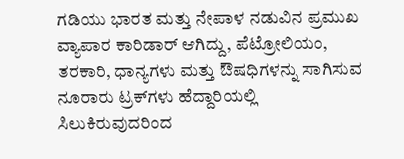ಗಡಿಯು ಭಾರತ ಮತ್ತು ನೇಪಾಳ ನಡುವಿನ ಪ್ರಮುಖ ವ್ಯಾಪಾರ ಕಾರಿಡಾರ್ ಆಗಿದ್ದು, ಪೆಟ್ರೋಲಿಯಂ, ತರಕಾರಿ, ಧಾನ್ಯಗಳು ಮತ್ತು ಔಷಧಿಗಳನ್ನು ಸಾಗಿಸುವ ನೂರಾರು ಟ್ರಕ್‌ಗಳು ಹೆದ್ದಾರಿಯಲ್ಲಿ ಸಿಲುಕಿರುವುದರಿಂದ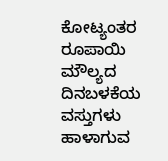ಕೋಟ್ಯಂತರ ರೂಪಾಯಿ ಮೌಲ್ಯದ ದಿನಬಳಕೆಯ ವಸ್ತುಗಳು ಹಾಳಾಗುವ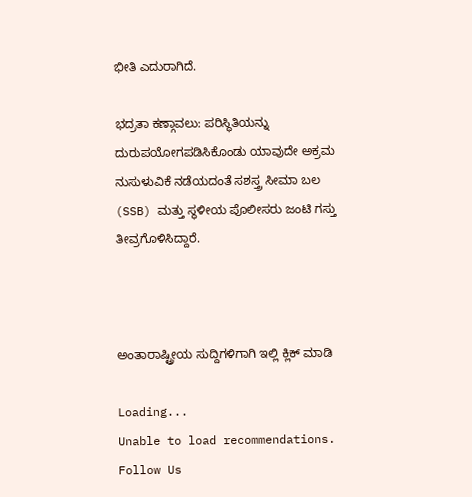ಭೀತಿ ಎದುರಾಗಿದೆ.

ಭದ್ರತಾ ಕಣ್ಗಾವಲು: ಪರಿಸ್ಥಿತಿಯನ್ನು ದುರುಪಯೋಗಪಡಿಸಿಕೊಂಡು ಯಾವುದೇ ಅಕ್ರಮ ನುಸುಳುವಿಕೆ ನಡೆಯದಂತೆ ಸಶಸ್ತ್ರ ಸೀಮಾ ಬಲ (SSB) ಮತ್ತು ಸ್ಥಳೀಯ ಪೊಲೀಸರು ಜಂಟಿ ಗಸ್ತು ತೀವ್ರಗೊಳಿಸಿದ್ದಾರೆ.



ಅಂತಾರಾಷ್ಟ್ರೀಯ ಸುದ್ದಿಗಳಿಗಾಗಿ ಇಲ್ಲಿ ಕ್ಲಿಕ್ ಮಾಡಿ

Loading...
Unable to load recommendations.
Follow Us